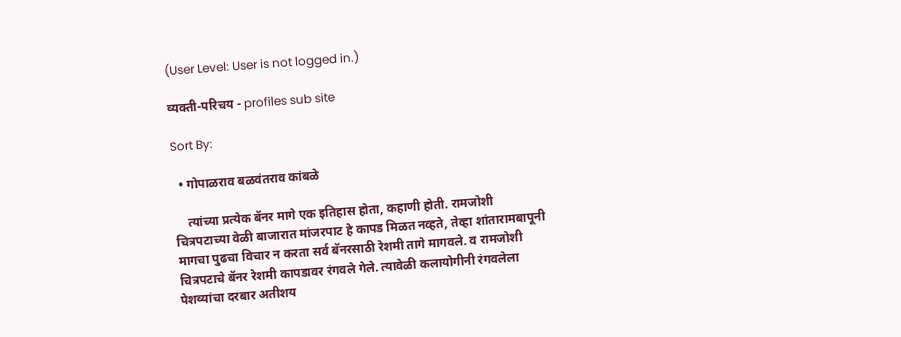(User Level: User is not logged in.)

व्यक्ती-परिचय - profiles sub site

Sort By:

  • गोपाळराव बळवंतराव कांबळे

    त्यांच्या प्रत्येक बॅनर मागे एक इतिहास होता, कहाणी होती. रामजोशी चित्रपटाच्या वेळी बाजारात मांजरपाट हे कापड मिळत नव्हते, तेव्हा शांतारामबापूनी मागचा पुढचा विचार न करता सर्व बॅनरसाठी रेशमी तागे मागवले. व रामजोशी चित्रपटाचे बॅनर रेशमी कापडावर रंगवले गेले. त्यावेळी कलायोगीनी रंगवलेला पेशव्यांचा दरबार अतीशय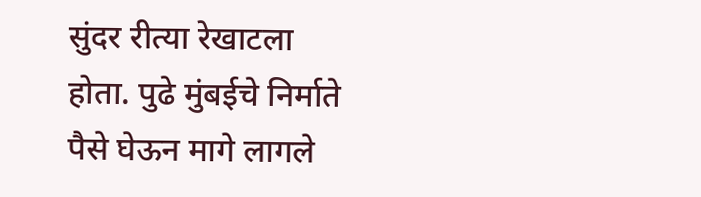सुंदर रीत्या रेखाटला होता. पुढे मुंबईचे निर्माते पैसे घेऊन मागे लागले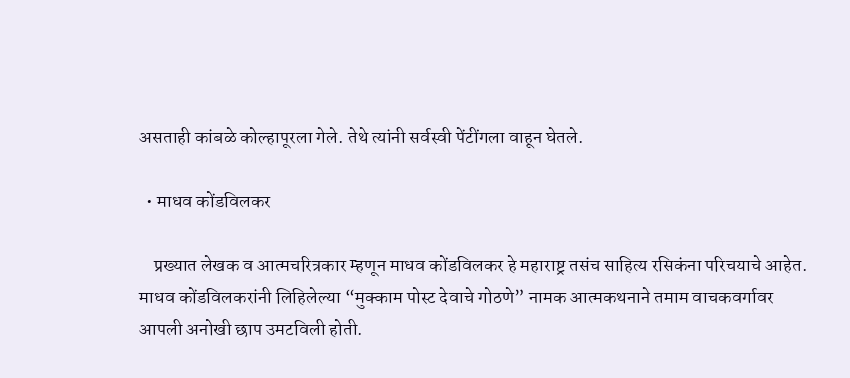असताही कांबळे कोल्हापूरला गेले. तेथे त्यांनी सर्वस्वी पेंटींगला वाहून घेतले.

  • माधव कोंडविलकर

    प्रख्यात लेखक व आत्मचरित्रकार म्हणून माधव कोंडविलकर हे महाराष्ट्र तसंच साहित्य रसिकंना परिचयाचे आहेत. माधव कोंडविलकरांनी लिहिलेल्या “मुक्काम पोस्ट देवाचे गोठणे” नामक आत्मकथनाने तमाम वाचकवर्गावर आपली अनोखी छाप उमटविली होती.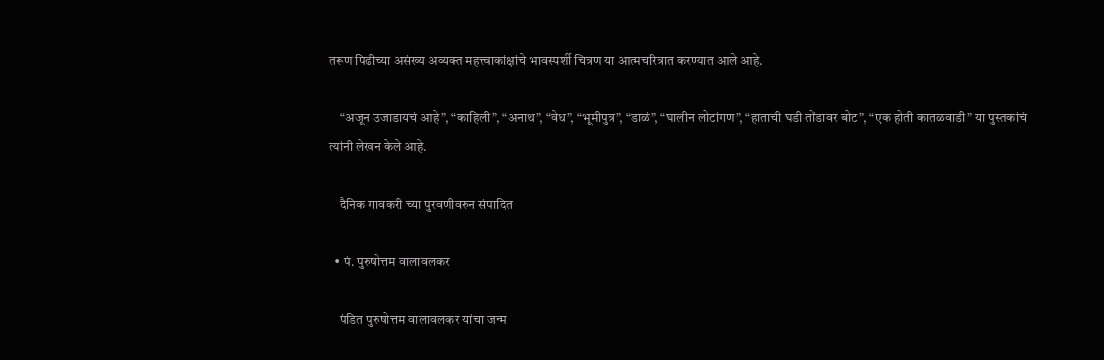तरूण पिढीच्या असंख्य अव्यक्त महत्त्वाकांक्षांचे भावस्पर्शी चित्रण या आत्मचरित्रात करण्यात आले आहे.

    “अजून उजाडायचं आहे”, “काहिली”, “अनाथ”, “वेध”, “भूमीपुत्र”, “डाळं”, “घालीन लोटांगण”, “हाताची घडी तोंडावर बोट”, “एक होती कातळवाडी” या पुस्तकांचं त्यांनी लेखन केले आहे.

    दैनिक गावकरी च्या पुरवणीवरुन संपादित

  • पं. पुरुषोत्तम वालावलकर

    पंडित पुरुषोत्तम वालावलकर यांचा जन्म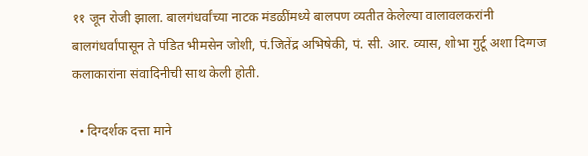११ जून रोजी झाला. बालगंधर्वांच्या नाटक मंडळींमध्ये बालपण व्यतीत केलेल्या वालावलकरांनी बालगंधर्वांपासून ते पंडित भीमसेन जोशी, पं.जितेंद्र अभिषेकी, पं. सी. आर. व्यास, शोभा गुर्टू अशा दिग्गज कलाकारांना संवादिनीची साथ केली होती.

  • दिग्दर्शक दत्ता माने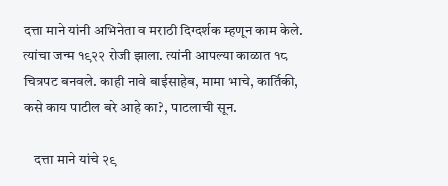दत्ता माने यांनी अभिनेता व मराठी दिग्दर्शक म्हणून काम केले. त्यांचा जन्म १९२२ रोजी झाला. त्यांनी आपल्या काळात १८ चित्रपट बनवले. काही नावे बाईसाहेब, मामा भाचे, कार्तिकी, कसे काय पाटील बरे आहे का?, पाटलाची सून.

    दत्ता माने यांचे २९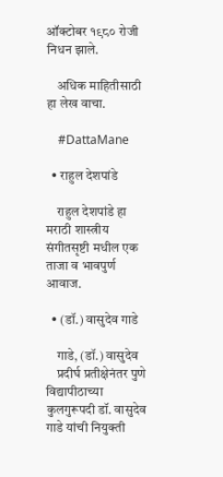ऑक्टोबर १९८० रोजी निधन झाले.

    अधिक माहितीसाठी हा लेख वाचा.

    #DattaMane

  • राहुल देशपांडे

    राहुल देशपांडे हा मराठी शास्त्रीय संगीतसृष्टी मधील एक ताजा व भावपुर्ण आवाज.

  • (डॉ.) वासुदेव गाडे

    गाडे, (डॉ.) वासुदेव
    प्रदीर्घ प्रतीक्षेनंतर पुणे विद्यापीठाच्या कुलगुरूपदी डॉ. वासुदेव गाडे यांची नियुक्ती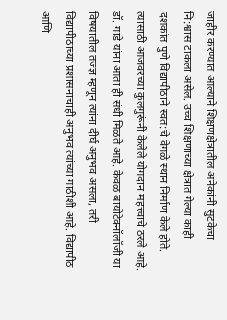जाहीर करण्यात आल्याने शिक्षणक्षेत्रातील अनेकांनी सुटकेचा नि:श्वास टाकला असेल. उच्च शिक्षणाच्या क्षेत्रात गेल्या काही दशकांत पुणे विद्यापीठाने स्वत:चे वेगळे स्थान निर्माण केले होते. त्यासाठी आजवरच्या कुलगुरूंनी केलेले योगदान महत्त्वाचे ठरले आहे. डॉ. गाडे यांना आता ही संधी मिळते आहे. केवळ बायोटेक्नॉलॉजी या विषयातील तज्ज्ञ म्हणून त्यांना दीर्घ अनुभव असला, तरी विद्यापीठाच्या प्रशासनाचाही अनुभव त्यांच्या गाठीशी आहे. विद्यापीठ आणि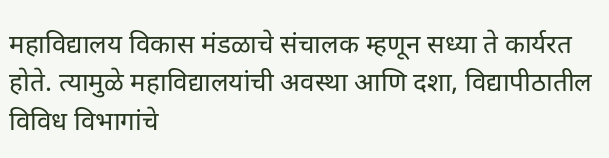महाविद्यालय विकास मंडळाचे संचालक म्हणून सध्या ते कार्यरत होते. त्यामुळे महाविद्यालयांची अवस्था आणि दशा, विद्यापीठातील विविध विभागांचे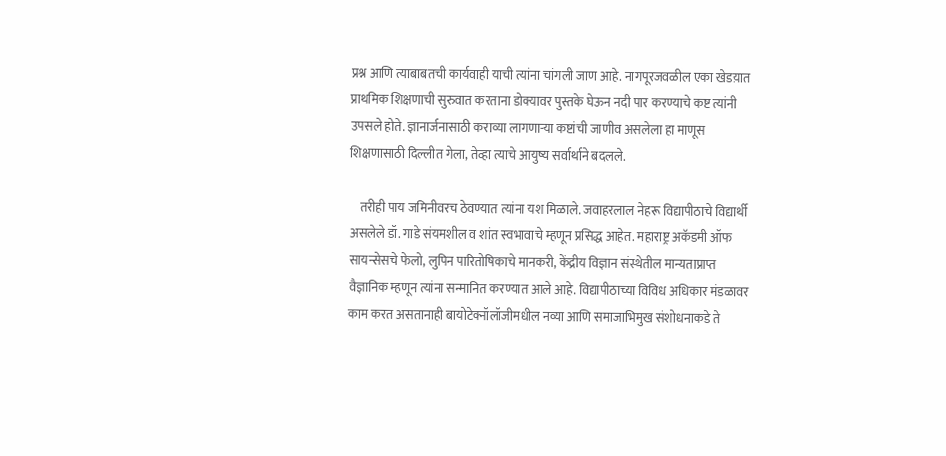प्रश्न आणि त्याबाबतची कार्यवाही याची त्यांना चांगली जाण आहे. नागपूरजवळील एका खेडय़ात प्राथमिक शिक्षणाची सुरुवात करताना डोक्यावर पुस्तके घेऊन नदी पार करण्याचे कष्ट त्यांनी उपसले होते. ज्ञानार्जनासाठी कराव्या लागणाऱ्या कष्टांची जाणीव असलेला हा माणूस शिक्षणासाठी दिल्लीत गेला, तेव्हा त्याचे आयुष्य सर्वार्थाने बदलले.

    तरीही पाय जमिनीवरच ठेवण्यात त्यांना यश मिळाले. जवाहरलाल नेहरू विद्यापीठाचे विद्यार्थी असलेले डॉ. गाडे संयमशील व शांत स्वभावाचे म्हणून प्रसिद्ध आहेत. महाराष्ट्र अकॅडमी ऑफ सायन्सेसचे फेलो, लुपिन पारितोषिकाचे मानकरी, केंद्रीय विज्ञान संस्थेतील मान्यताप्राप्त वैज्ञानिक म्हणून त्यांना सन्मानित करण्यात आले आहे. विद्यापीठाच्या विविध अधिकार मंडळावर काम करत असतानाही बायोटेक्नॉलॉजीमधील नव्या आणि समाजाभिमुख संशोधनाकडे ते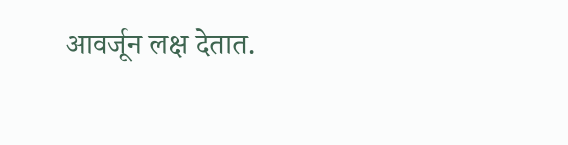आवर्जून लक्ष देतात.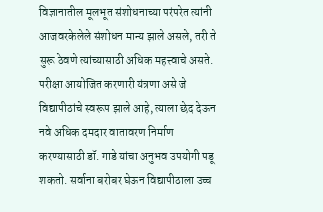विज्ञानातील मूलभूत संशोधनाच्या परंपरेत त्यांनी आजवरकेलेले संशोधन मान्य झाले असले, तरी ते सुरू ठेवणे त्यांच्यासाठी अधिक महत्त्वाचे असते. परीक्षा आयोजित करणारी यंत्रणा असे जे विद्यापीठांचे स्वरूप झाले आहे, त्याला छेद देऊन नवे अधिक दमदार वातावरण निर्माण करण्यासाठी डॉ. गाडे यांचा अनुभव उपयोगी पडू शकतो. सर्वाना बरोबर घेऊन विद्यापीठाला उच्च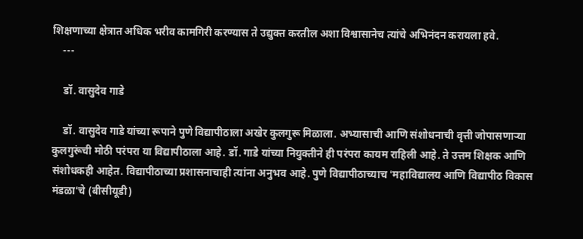शिक्षणाच्या क्षेत्रात अधिक भरीव कामगिरी करण्यास ते उद्युक्त करतील अशा विश्वासानेच त्यांचे अभिनंदन करायला हवे.
    ---

    डॉ. वासुदेव गाडे

    डॉ. वासुदेव गाडे यांच्या रूपाने पुणे विद्यापीठाला अखेर कुलगुरू मिळाला. अभ्यासाची आणि संशोधनाची वृत्ती जोपासणाऱ्या कुलगुरूंची मोठी परंपरा या विद्यापीठाला आहे. डॉ. गाडे यांच्या नियुक्तीने ही परंपरा कायम राहिली आहे. ते उत्तम शिक्षक आणि संशोधकही आहेत. विद्यापीठाच्या प्रशासनाचाही त्यांना अनुभव आहे. पुणे विद्यापीठाच्याच 'महाविद्यालय आणि विद्यापीठ विकास मंडळा'चे (बीसीयूडी)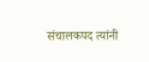संचालकपद त्यांनी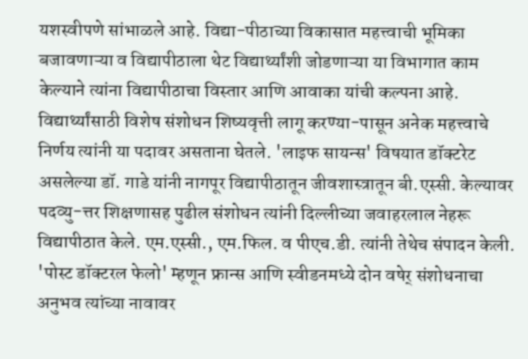यशस्वीपणे सांभाळले आहे. विद्या-पीठाच्या विकासात महत्त्वाची भूमिका बजावणाऱ्या व विद्यापीठाला थेट विद्यार्थ्यांशी जोडणाऱ्या या विभागात काम केल्याने त्यांना विद्यापीठाचा विस्तार आणि आवाका यांची कल्पना आहे. विद्यार्थ्यांसाठी विशेष संशोधन शिष्यवृत्ती लागू करण्या-पासून अनेक महत्त्वाचे निर्णय त्यांनी या पदावर असताना घेतले. 'लाइफ सायन्स' विषयात डॉक्टरेट असलेल्या डॉ. गाडे यांनी नागपूर विद्यापीठातून जीवशास्त्रातून बी.एस्सी. केल्यावर पदव्यु-त्तर शिक्षणासह पुढील संशोधन त्यांनी दिल्लीच्या जवाहरलाल नेहरू विद्यापीठात केले. एम.एस्सी., एम.फिल. व पीएच.डी. त्यांनी तेथेच संपादन केली. 'पोस्ट डॉक्टरल फेलो' म्हणून फ्रान्स आणि स्वीडनमध्ये दोन वषेर् संशोधनाचा अनुभव त्यांच्या नावावर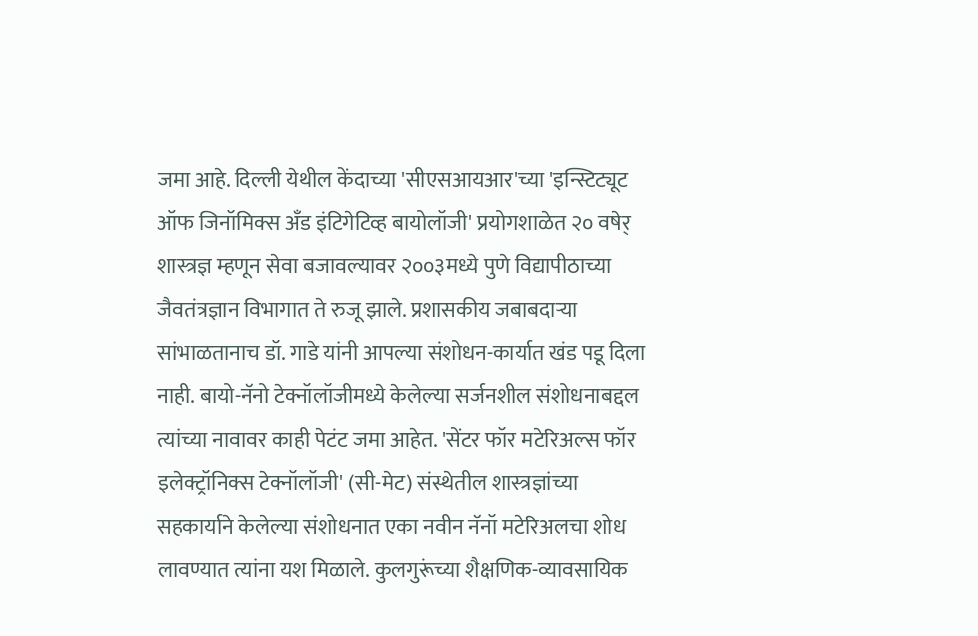जमा आहे. दिल्ली येथील केंदाच्या 'सीएसआयआर'च्या 'इन्स्टिट्यूट ऑफ जिनॉमिक्स अँड इंटिगेटिव्ह बायोलॉजी' प्रयोगशाळेत २० वषेर् शास्त्रज्ञ म्हणून सेवा बजावल्यावर २००३मध्ये पुणे विद्यापीठाच्या जैवतंत्रज्ञान विभागात ते रुजू झाले. प्रशासकीय जबाबदाऱ्या सांभाळतानाच डॉ. गाडे यांनी आपल्या संशोधन-कार्यात खंड पडू दिला नाही. बायो-नॅनो टेक्नॉलॉजीमध्ये केलेल्या सर्जनशील संशोधनाबद्दल त्यांच्या नावावर काही पेटंट जमा आहेत. 'सेंटर फॉर मटेरिअल्स फॉर इलेक्ट्रॉनिक्स टेक्नॉलॉजी' (सी-मेट) संस्थेतील शास्त्रज्ञांच्या सहकार्याने केलेल्या संशोधनात एका नवीन नॅनॉ मटेरिअलचा शोध लावण्यात त्यांना यश मिळाले. कुलगुरूंच्या शैक्षणिक-व्यावसायिक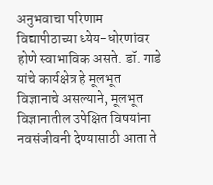अनुभवाचा परिणाम विद्यापीठाच्या ध्येय-धोरणांवर होणे स्वाभाविक असते. डॉ. गाडे यांचे कार्यक्षेत्र हे मूलभूत विज्ञानाचे असल्याने, मूलभूत विज्ञानातील उपेक्षित विषयांना नवसंजीवनी देण्यासाठी आता ते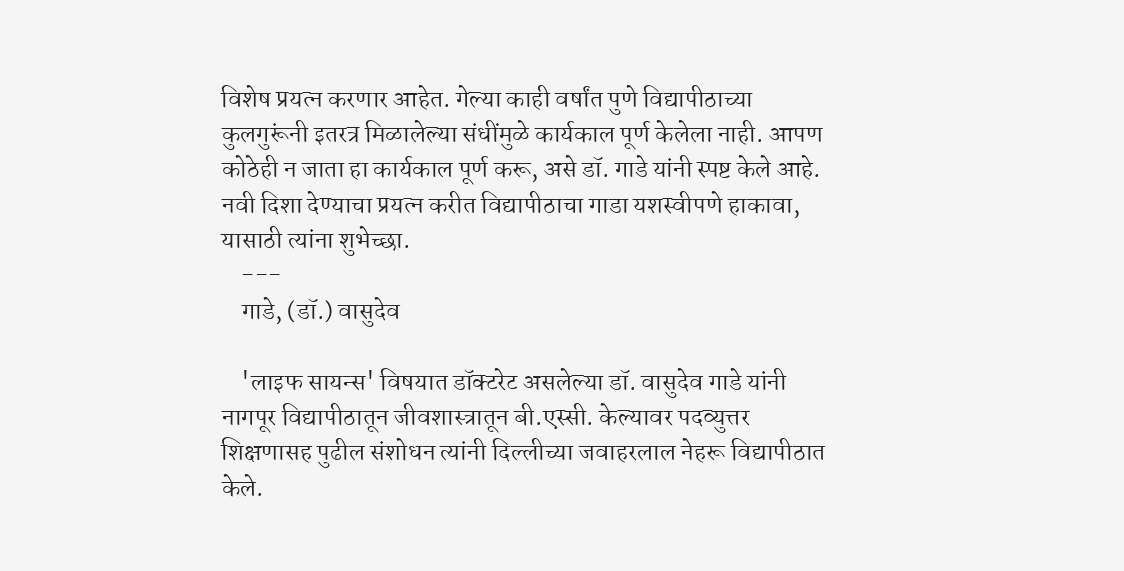विशेष प्रयत्न करणार आहेत. गेल्या काही वर्षांत पुणे विद्यापीठाच्या कुलगुरूंनी इतरत्र मिळालेल्या संधींमुळे कार्यकाल पूर्ण केलेला नाही. आपण कोठेही न जाता हा कार्यकाल पूर्ण करू, असे डॉ. गाडे यांनी स्पष्ट केले आहे. नवी दिशा देण्याचा प्रयत्न करीत विद्यापीठाचा गाडा यशस्वीपणे हाकावा, यासाठी त्यांना शुभेच्छा.
    ---
    गाडे, (डॉ.) वासुदेव

    'लाइफ सायन्स' विषयात डॉक्टरेट असलेल्या डॉ. वासुदेव गाडे यांनी नागपूर विद्यापीठातून जीवशास्त्रातून बी.एस्सी. केल्यावर पदव्युत्तर शिक्षणासह पुढील संशोधन त्यांनी दिल्लीच्या जवाहरलाल नेहरू विद्यापीठात केले.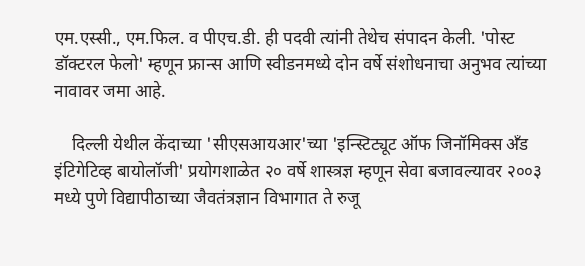एम.एस्सी., एम.फिल. व पीएच.डी. ही पदवी त्यांनी तेथेच संपादन केली. 'पोस्ट डॉक्टरल फेलो' म्हणून फ्रान्स आणि स्वीडनमध्ये दोन वर्षे संशोधनाचा अनुभव त्यांच्या नावावर जमा आहे.

    दिल्ली येथील केंदाच्या 'सीएसआयआर'च्या 'इन्स्टिट्यूट ऑफ जिनॉमिक्स अँड इंटिगेटिव्ह बायोलॉजी' प्रयोगशाळेत २० वर्षे शास्त्रज्ञ म्हणून सेवा बजावल्यावर २००३ मध्ये पुणे विद्यापीठाच्या जैवतंत्रज्ञान विभागात ते रुजू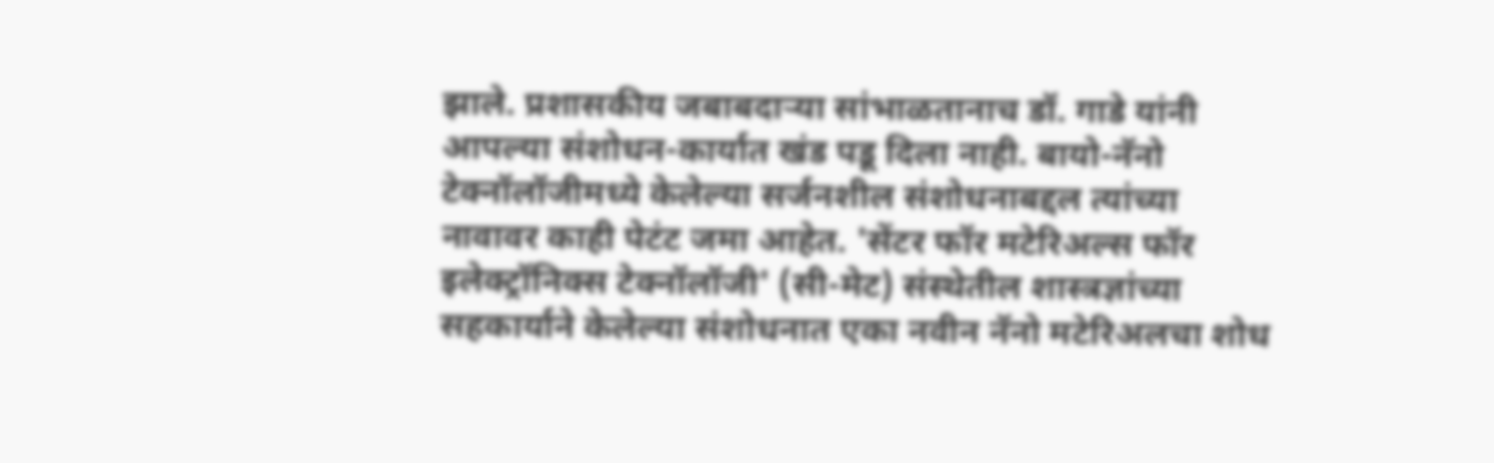झाले. प्रशासकीय जबाबदार्‍या सांभाळतानाच डॉ. गाडे यांनी आपल्या संशोधन-कार्यात खंड पडू दिला नाही. बायो-नॅनो टेक्नॉलॉजीमध्ये केलेल्या सर्जनशील संशोधनाबद्दल त्यांच्या नावावर काही पेटंट जमा आहेत. 'सेंटर फॉर मटेरिअल्स फॉर इलेक्ट्रॉनिक्स टेक्नॉलॉजी' (सी-मेट) संस्थेतील शास्त्रज्ञांच्या सहकार्याने केलेल्या संशोधनात एका नवीन नॅनो मटेरिअलचा शोध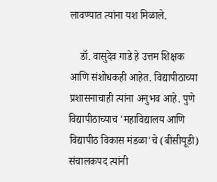लावण्यात त्यांना यश मिळाले.

    डॉ. वासुदेव गाडे हे उत्तम शिक्षक आणि संशोधकही आहेत. विद्यापीठाच्या प्रशासनाचाही त्यांना अनुभव आहे. पुणे विद्यापीठाच्याच 'महाविद्यालय आणि विद्यापीठ विकास मंडळा'चे (बीसीयूडी) संचालकपद त्यांनी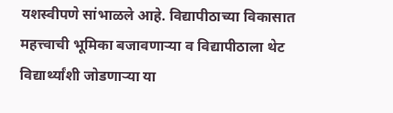यशस्वीपणे सांभाळले आहे. विद्यापीठाच्या विकासात महत्त्वाची भूमिका बजावणार्‍या व विद्यापीठाला थेट विद्यार्थ्यांशी जोडणार्‍या या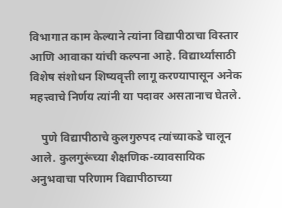विभागात काम केल्याने त्यांना विद्यापीठाचा विस्तार आणि आवाका यांची कल्पना आहे. विद्यार्थ्यांसाठी विशेष संशोधन शिष्यवृत्ती लागू करण्यापासून अनेक महत्त्वाचे निर्णय त्यांनी या पदावर असतानाच घेतले.

    पुणे विद्यापीठाचे कुलगुरुपद त्यांच्याकडे चालून आले. कुलगुरूंच्या शैक्षणिक-व्यावसायिक अनुभवाचा परिणाम विद्यापीठाच्या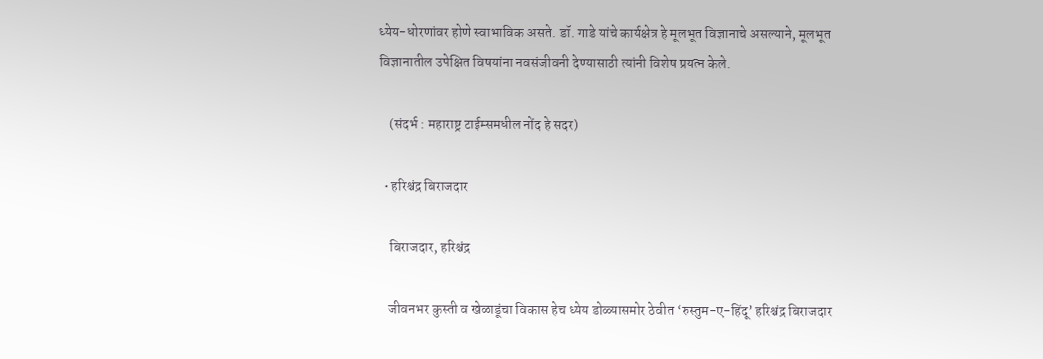ध्येय-धोरणांवर होणे स्वाभाविक असते. डॉ. गाडे यांचे कार्यक्षेत्र हे मूलभूत विज्ञानाचे असल्याने, मूलभूत विज्ञानातील उपेक्षित विषयांना नवसंजीवनी देण्यासाठी त्यांनी विशेष प्रयत्न केले.

    (संदर्भ : महाराष्ट्र टाईम्समधील नोंद हे सदर)

  • हरिश्चंद्र बिराजदार

    बिराजदार, हरिश्चंद्र

    जीवनभर कुस्ती व खेळाडूंचा विकास हेच ध्येय डोळ्यासमोर ठेवीत ‘रुस्तुम-ए-हिंदू’ हरिश्चंद्र बिराजदार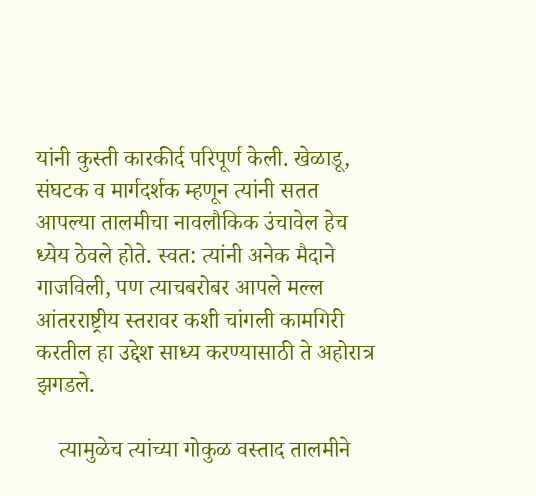यांनी कुस्ती कारकीर्द परिपूर्ण केली. खेळाडू, संघटक व मार्गदर्शक म्हणून त्यांनी सतत आपल्या तालमीचा नावलौकिक उंचावेल हेच ध्येय ठेवले होते. स्वत: त्यांनी अनेक मैदाने गाजविली, पण त्याचबरोबर आपले मल्ल आंतरराष्ट्रीय स्तरावर कशी चांगली कामगिरी करतील हा उद्देश साध्य करण्यासाठी ते अहोरात्र झगडले.

    त्यामुळेच त्यांच्या गोकुळ वस्ताद तालमीने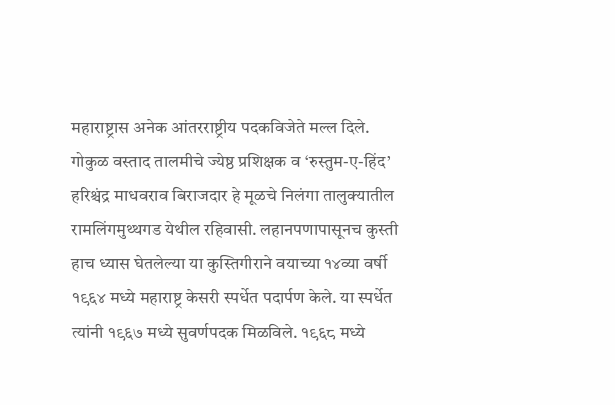महाराष्ट्रास अनेक आंतरराष्ट्रीय पदकविजेते मल्ल दिले. गोकुळ वस्ताद तालमीचे ज्येष्ठ प्रशिक्षक व ‘रुस्तुम-ए-हिंद’ हरिश्चंद्र माधवराव बिराजदार हे मूळचे निलंगा तालुक्यातील रामलिंगमुथ्थगड येथील रहिवासी. लहानपणापासूनच कुस्ती हाच ध्यास घेतलेल्या या कुस्तिगीराने वयाच्या १४व्या वर्षी १९६४ मध्ये महाराष्ट्र केसरी स्पर्धेत पदार्पण केले. या स्पर्धेत त्यांनी १९६७ मध्ये सुवर्णपदक मिळविले. १९६८ मध्ये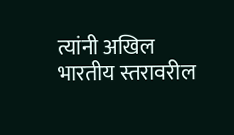त्यांनी अखिल भारतीय स्तरावरील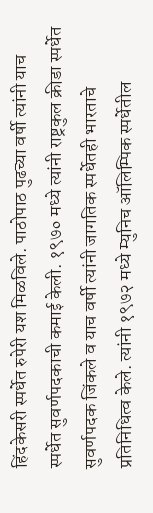हिंदकेसरी स्पर्धेत रुपेरी यश मिळविले. पाठोपाठ पुढच्या वर्षी त्यांनी याच स्पर्धेत सुवर्णपदकाची कमाई केली. १९७० मध्ये त्यांनी राष्ट्रकुल क्रीडा स्पर्धेत सुवर्णपदक जिंकले व याच वर्षी त्यांनी जागतिक स्पर्धेतही भारताचे प्रतिनिधित्व केले. त्यांनी १९७२ मध्ये म्युनिच ऑलिम्पिक स्पर्धेतील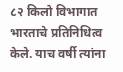८२ किलो विभागात भारताचे प्रतिनिधित्व केले. याच वर्षी त्यांना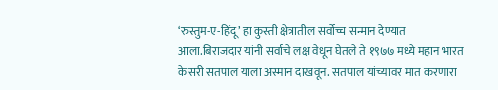‘रुस्तुम-ए-हिंदू’ हा कुस्ती क्षेत्रातील सर्वोच्च सन्मान देण्यात आला.बिराजदार यांनी सर्वाचे लक्ष वेधून घेतले ते १९७७ मध्ये महान भारत केसरी सतपाल याला अस्मान दाखवून. सतपाल यांच्यावर मात करणारा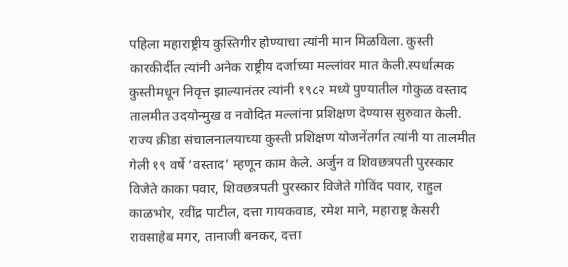पहिला महाराष्ट्रीय कुस्तिगीर होण्याचा त्यांनी मान मिळविला. कुस्ती कारकीर्दीत त्यांनी अनेक राष्ट्रीय दर्जाच्या मल्लांवर मात केली.स्पर्धात्मक कुस्तीमधून निवृत्त झाल्यानंतर त्यांनी १९८२ मध्ये पुण्यातील गोकुळ वस्ताद तालमीत उदयोन्मुख व नवोदित मल्लांना प्रशिक्षण देण्यास सुरुवात केली. राज्य क्रीडा संचालनालयाच्या कुस्ती प्रशिक्षण योजनेंतर्गत त्यांनी या तालमीत गेली १९ वर्षे ‘वस्ताद’ म्हणून काम केले. अर्जुन व शिवछत्रपती पुरस्कार विजेते काका पवार, शिवछत्रपती पुरस्कार विजेते गोविंद पवार, राहुल काळभोर, रवींद्र पाटील, दत्ता गायकवाड, रमेश माने, महाराष्ट्र केसरी रावसाहेब मगर, तानाजी बनकर, दत्ता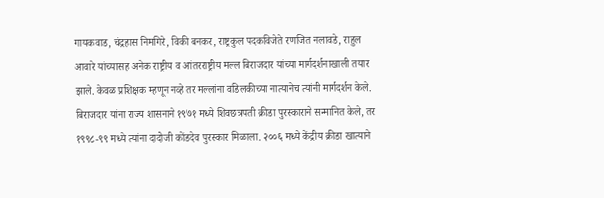गायकवाड, चंद्रहास निमगिरे, विकी बनकर, राष्ट्रकुल पदकविजेते रणजित नलावडे, राहुल आवारे यांच्यासह अनेक राष्ट्रीय व आंतरराष्ट्रीय मल्ल बिराजदार यांच्या मार्गदर्शनाखाली तयार झाले. केवळ प्रशिक्षक म्हणून नव्हे तर मल्लांना वडिलकीच्या नात्यानेच त्यांनी मार्गदर्शन केले. बिराजदार यांना राज्य शासनाने १९७१ मध्ये शिवछत्रपती क्रीडा पुरस्काराने सन्मानित केले, तर १९९८-९९ मध्ये त्यांना दादोजी कोंडदेव पुरस्कार मिळाला. २००६ मध्ये केंद्रीय क्रीडा खात्याने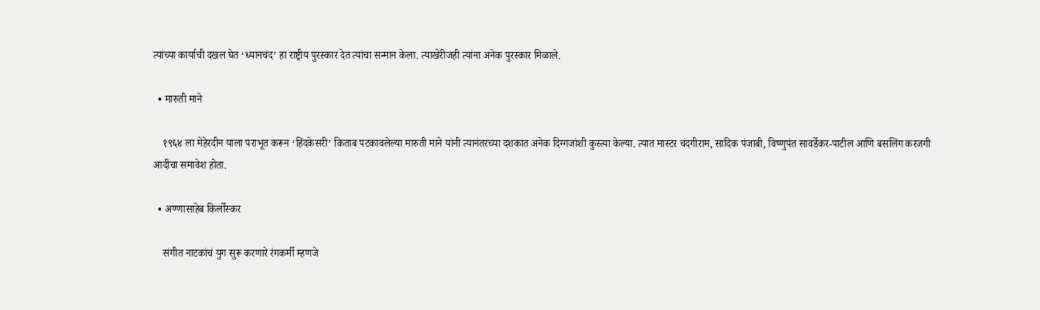त्यांच्या कार्याची दखल घेत ‘ध्यानचंद’ हा राष्ट्रीय पुरस्कार देत त्यांचा सन्मान केला. त्याखेरीजही त्यांना अनेक पुरस्कार मिळाले.

  • मारुती माने

    १९६४ ला मेहेरदीन याला पराभूत करून ‘हिंदकेसरी’ किताब पटकावलेल्या मारुती माने यांनी त्यानंतरच्या दशकात अनेक दिग्गजांशी कुस्त्या केल्या. त्यात मास्टर चंदगीराम, सादिक पंजाबी, विष्णुपंत सावर्डेकर-पाटील आणि बसलिंग करजगी आदींचा समावेश होता.

  • अण्णासाहेब किर्लोस्कर

    संगीत नाटकांचं युग सुरू करणारे रंगकर्मी म्हणजे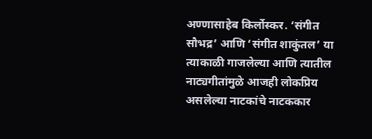अण्णासाहेब किर्लोस्कर. ‘संगीत सौभद्र’ आणि ‘संगीत शाकुंतल’ या त्याकाळी गाजलेल्या आणि त्यातील नाट्यगीतांमुळे आजही लोकप्रिय असलेल्या नाटकांचे नाटककार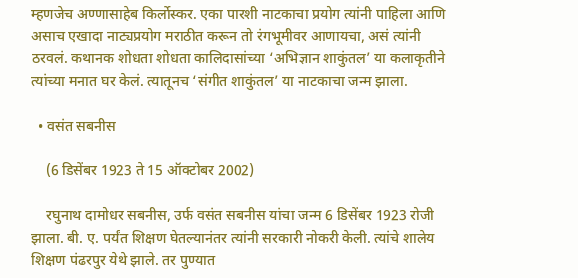म्हणजेच अण्णासाहेब किर्लोस्कर. एका पारशी नाटकाचा प्रयोग त्यांनी पाहिला आणि असाच एखादा नाट्यप्रयोग मराठीत करून तो रंगभूमीवर आणायचा, असं त्यांनी ठरवलं. कथानक शोधता शोधता कालिदासांच्या ‘अभिज्ञान शाकुंतल’ या कलाकृतीने त्यांच्या मनात घर केलं. त्यातूनच ‘संगीत शाकुंतल’ या नाटकाचा जन्म झाला.

  • वसंत सबनीस

    (6 डिसेंबर 1923 ते 15 ऑक्टोबर 2002)

    रघुनाथ दामोधर सबनीस, उर्फ वसंत सबनीस यांचा जन्म 6 डिसेंबर 1923 रोजी झाला. बी. ए. पर्यंत शिक्षण घेतल्यानंतर त्यांनी सरकारी नोकरी केली. त्यांचे शालेय शिक्षण पंढरपुर येथे झाले. तर पुण्यात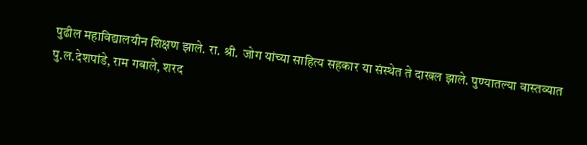पुढील महाविद्यालयीन शिक्षण झाले. रा. श्री. जोग यांच्या साहित्य सहकार या संस्थेत ते दाखल झाले. पुण्यातल्या वास्तव्यात पु.ल.देशपांडे, राम गबाले, शरद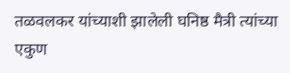तळवलकर यांच्याशी झालेली घनिष्ठ मैत्री त्यांच्या एकुण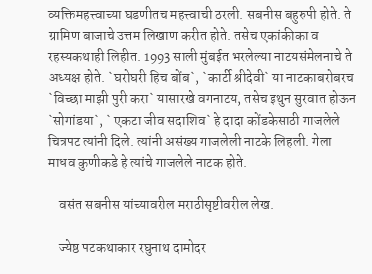व्यक्तिमहत्त्वाच्या घडणीतच महत्त्वाची ठरली. सबनीस बहुरुपी होते. ते ग्रामिण बाजाचे उत्तम लिखाण करीत होते. तसेच एकांकीका व रहस्यकथाही लिहीत. 1993 साली मुंबईत भरलेल्या नाटयसंमेलनाचे ते अध्यक्ष होते. `घरोघरी हिच बोंब`, `कार्टी श्रीदेवी` या नाटकाबरोबरच `विच्छा माझी पुरी करा` यासारखे वगनाटय, तसेच इथुन सुरवात होऊन `सोगांडया`, ` एकटा जीव सदाशिव` हे दादा कोंडकेसाठी गाजलेले चित्रपट त्यांनी दिले. त्यांनी असंख्य गाजलेली नाटके लिहली. गेला माधव कुणीकडे हे त्यांचे गाजलेले नाटक होते.

    वसंत सबनीस यांच्यावरील मराठीसृष्टीवरील लेख.

    ज्येष्ठ पटकथाकार रघुनाथ दामोदर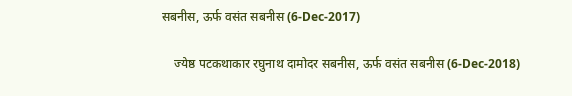सबनीस, ऊर्फ वसंत सबनीस (6-Dec-2017)

    ज्येष्ठ पटकथाकार रघुनाथ दामोदर सबनीस, ऊर्फ वसंत सबनीस (6-Dec-2018)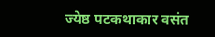ज्येष्ठ पटकथाकार वसंत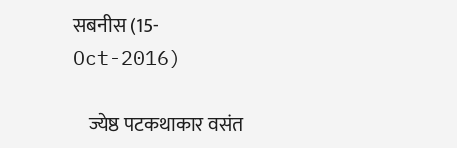सबनीस (15-Oct-2016)

    ज्येष्ठ पटकथाकार वसंत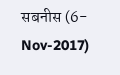सबनीस (6-Nov-2017)